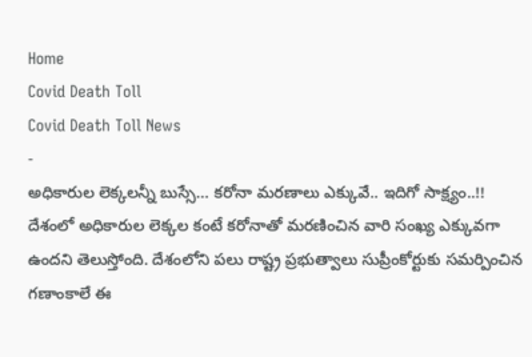Home
Covid Death Toll
Covid Death Toll News
-
అధికారుల లెక్కలన్నీ బుస్సే… కరోనా మరణాలు ఎక్కువే.. ఇదిగో సాక్ష్యం..!!
దేశంలో అధికారుల లెక్కల కంటే కరోనాతో మరణించిన వారి సంఖ్య ఎక్కువగా ఉందని తెలుస్తోంది. దేశంలోని పలు రాష్ట్ర ప్రభుత్వాలు సుప్రీంకోర్టుకు సమర్పించిన గణాంకాలే ఈ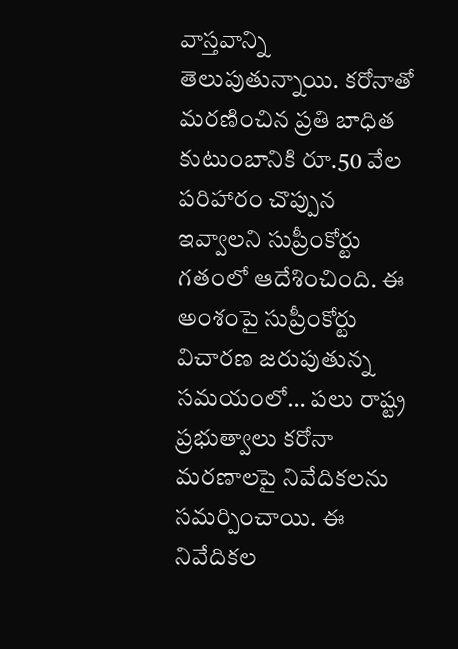వాస్తవాన్ని తెలుపుతున్నాయి. కరోనాతో మరణించిన ప్రతి బాధిత కుటుంబానికి రూ.50 వేల పరిహారం చొప్పున ఇవ్వాలని సుప్రీంకోర్టు గతంలో ఆదేశించింది. ఈ అంశంపై సుప్రీంకోర్టు విచారణ జరుపుతున్న సమయంలో… పలు రాష్ట్ర ప్రభుత్వాలు కరోనా మరణాలపై నివేదికలను సమర్పించాయి. ఈ నివేదికల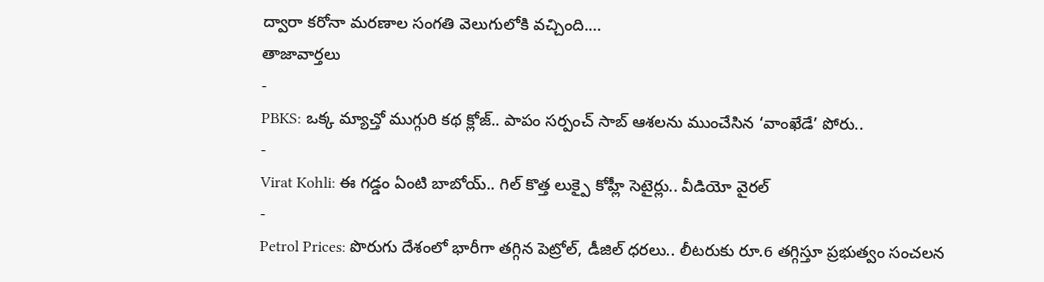ద్వారా కరోనా మరణాల సంగతి వెలుగులోకి వచ్చింది.…
తాజావార్తలు
-
PBKS: ఒక్క మ్యాచ్తో ముగ్గురి కథ క్లోజ్.. పాపం సర్పంచ్ సాబ్ ఆశలను ముంచేసిన ‘వాంఖేడే’ పోరు..
-
Virat Kohli: ఈ గడ్డం ఏంటి బాబోయ్.. గిల్ కొత్త లుక్పై కోహ్లీ సెటైర్లు.. వీడియో వైరల్
-
Petrol Prices: పొరుగు దేశంలో భారీగా తగ్గిన పెట్రోల్, డీజిల్ ధరలు.. లీటరుకు రూ.6 తగ్గిస్తూ ప్రభుత్వం సంచలన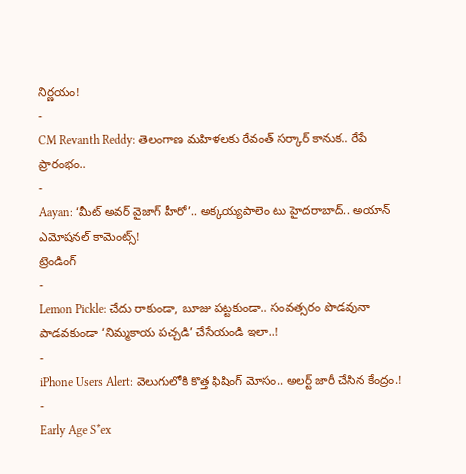నిర్ణయం!
-
CM Revanth Reddy: తెలంగాణ మహిళలకు రేవంత్ సర్కార్ కానుక.. రేపే ప్రారంభం..
-
Aayan: ‘మీట్ అవర్ వైజాగ్ హీరో’.. అక్కయ్యపాలెం టు హైదరాబాద్.. అయాన్ ఎమోషనల్ కామెంట్స్!
ట్రెండింగ్
-
Lemon Pickle: చేదు రాకుండా, బూజు పట్టకుండా.. సంవత్సరం పొడవునా పాడవకుండా ‘నిమ్మకాయ పచ్చడి’ చేసేయండి ఇలా..!
-
iPhone Users Alert: వెలుగులోకి కొత్త ఫిషింగ్ మోసం.. అలర్ట్ జారీ చేసిన కేంద్రం.!
-
Early Age S*ex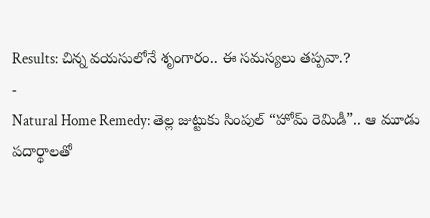Results: చిన్న వయసులోనే శృంగారం.. ఈ సమస్యలు తప్పవా.?
-
Natural Home Remedy: తెల్ల జుట్టుకు సింపుల్ “హోమ్ రెమిడీ”.. ఆ మూడు పదార్థాలతో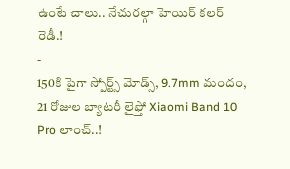ఉంటే చాలు.. నేచురల్గా హెయిర్ కలర్ రెడీ.!
-
150కి పైగా స్పోర్ట్స్ మోడ్స్, 9.7mm మందం, 21 రోజుల బ్యాటరీ లైఫ్తో Xiaomi Band 10 Pro లాంచ్..!